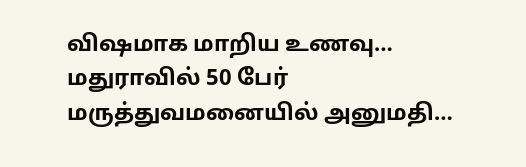விஷமாக மாறிய உணவு… மதுராவில் 50 பேர் மருத்துவமனையில் அனுமதி…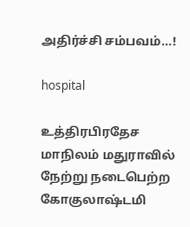அதிர்ச்சி சம்பவம்…!

hospital

உத்திரபிரதேச மாநிலம் மதுராவில் நேற்று நடைபெற்ற கோகுலாஷ்டமி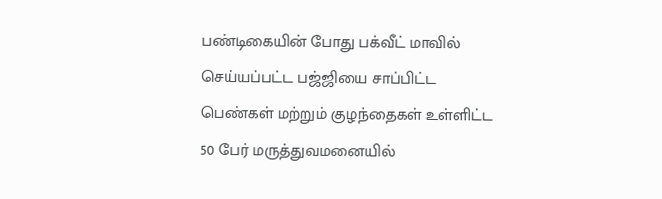பண்டிகையின் போது பக்வீட் மாவில் செய்யப்பட்ட பஜ்ஜியை சாப்பிட்ட பெண்கள் மற்றும் குழந்தைகள் உள்ளிட்ட 50 பேர் மருத்துவமனையில்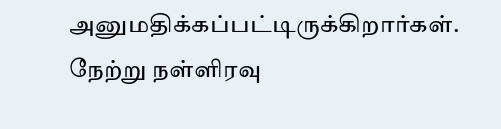அனுமதிக்கப்பட்டிருக்கிறார்கள். நேற்று நள்ளிரவு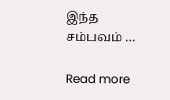இந்த சம்பவம் …

Read more